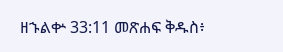ዘኁልቍ 33:11 መጽሐፍ ቅዱስ፥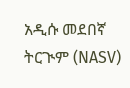አዲሱ መደበኛ ትርጒም (NASV)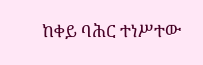ከቀይ ባሕር ተነሥተው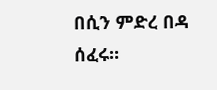በሲን ምድረ በዳ ሰፈሩ።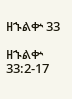ዘኁልቍ 33

ዘኁልቍ 33:2-17